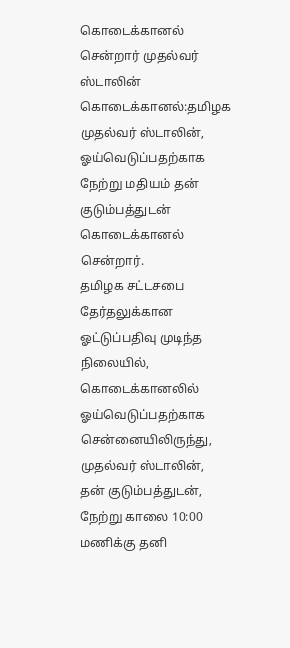கொடைக்கானல் சென்றார் முதல்வர் ஸ்டாலின்
கொடைக்கானல்:தமிழக முதல்வர் ஸ்டாலின், ஓய்வெடுப்பதற்காக நேற்று மதியம் தன் குடும்பத்துடன் கொடைக்கானல் சென்றார்.
தமிழக சட்டசபை தேர்தலுக்கான ஓட்டுப்பதிவு முடிந்த நிலையில், கொடைக்கானலில் ஓய்வெடுப்பதற்காக சென்னையிலிருந்து, முதல்வர் ஸ்டாலின், தன் குடும்பத்துடன், நேற்று காலை 10:00 மணிக்கு தனி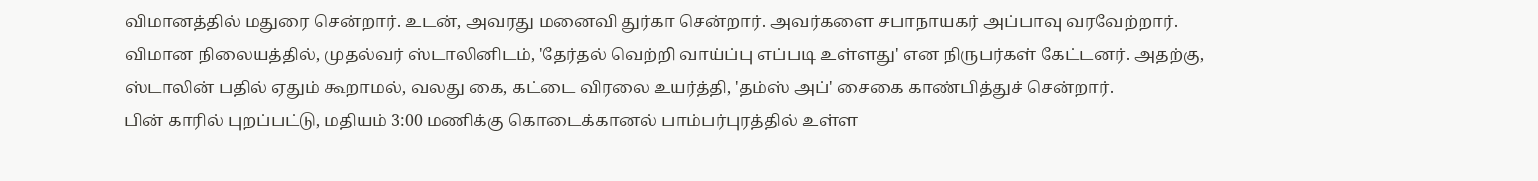விமானத்தில் மதுரை சென்றார். உடன், அவரது மனைவி துர்கா சென்றார். அவர்களை சபாநாயகர் அப்பாவு வரவேற்றார்.
விமான நிலையத்தில், முதல்வர் ஸ்டாலினிடம், 'தேர்தல் வெற்றி வாய்ப்பு எப்படி உள்ளது' என நிருபர்கள் கேட்டனர். அதற்கு, ஸ்டாலின் பதில் ஏதும் கூறாமல், வலது கை, கட்டை விரலை உயர்த்தி, 'தம்ஸ் அப்' சைகை காண்பித்துச் சென்றார்.
பின் காரில் புறப்பட்டு, மதியம் 3:00 மணிக்கு கொடைக்கானல் பாம்பர்புரத்தில் உள்ள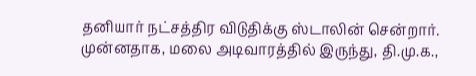தனியார் நட்சத்திர விடுதிக்கு ஸ்டாலின் சென்றார். முன்னதாக, மலை அடிவாரத்தில் இருந்து, தி.மு.க.,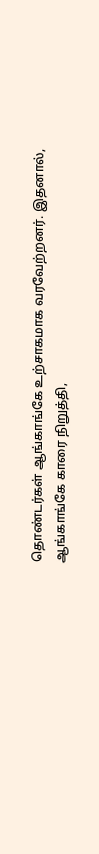தொண்டர்கள் ஆங்காங்கே உற்சாகமாக வரவேற்றனர். இதனால், ஆங்காங்கே காரை நிறுத்தி,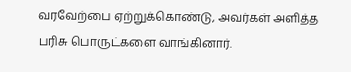வரவேற்பை ஏற்றுக்கொண்டு, அவர்கள் அளித்த பரிசு பொருட்களை வாங்கினார்.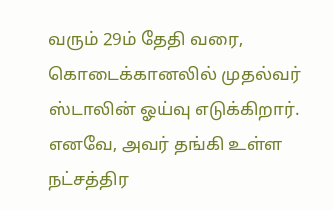வரும் 29ம் தேதி வரை, கொடைக்கானலில் முதல்வர் ஸ்டாலின் ஓய்வு எடுக்கிறார். எனவே, அவர் தங்கி உள்ள நட்சத்திர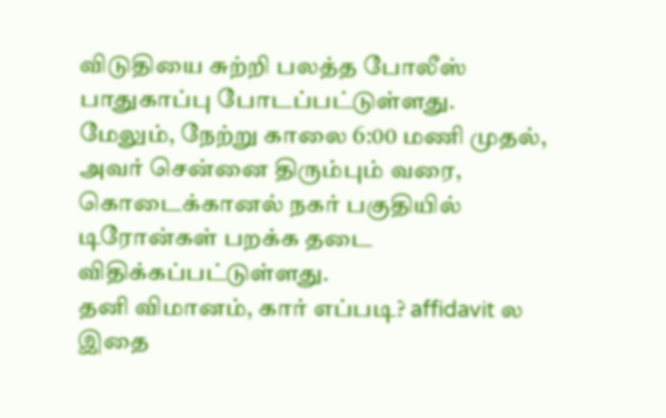விடுதியை சுற்றி பலத்த போலீஸ் பாதுகாப்பு போடப்பட்டுள்ளது. மேலும், நேற்று காலை 6:00 மணி முதல், அவர் சென்னை திரும்பும் வரை, கொடைக்கானல் நகர் பகுதியில் டிரோன்கள் பறக்க தடை விதிக்கப்பட்டுள்ளது.
தனி விமானம், கார் எப்படி? affidavit ல இதை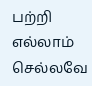பற்றி எல்லாம் செல்லவே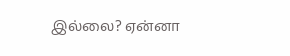இல்லை? ஏன்னா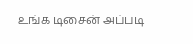உங்க டிசைன் அப்படி